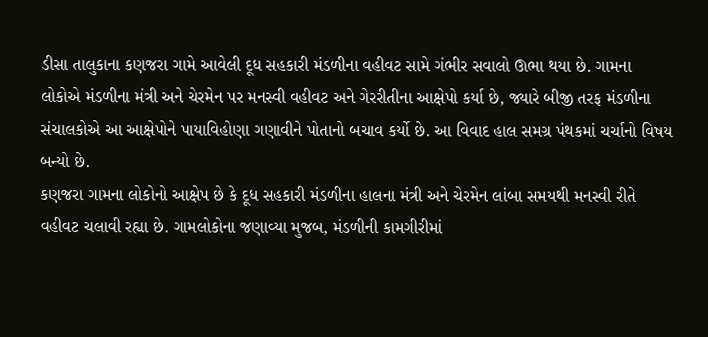ડીસા તાલુકાના કણજરા ગામે આવેલી દૂધ સહકારી મંડળીના વહીવટ સામે ગંભીર સવાલો ઊભા થયા છે. ગામના લોકોએ મંડળીના મંત્રી અને ચેરમેન પર મનસ્વી વહીવટ અને ગેરરીતીના આક્ષેપો કર્યા છે, જ્યારે બીજી તરફ મંડળીના સંચાલકોએ આ આક્ષેપોને પાયાવિહોણા ગણાવીને પોતાનો બચાવ કર્યો છે. આ વિવાદ હાલ સમગ્ર પંથકમાં ચર્ચાનો વિષય બન્યો છે.
કણજરા ગામના લોકોનો આક્ષેપ છે કે દૂધ સહકારી મંડળીના હાલના મંત્રી અને ચેરમેન લાંબા સમયથી મનસ્વી રીતે વહીવટ ચલાવી રહ્યા છે. ગામલોકોના જણાવ્યા મુજબ, મંડળીની કામગીરીમાં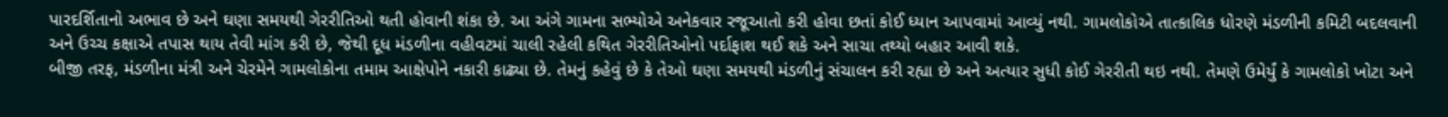પારદર્શિતાનો અભાવ છે અને ઘણા સમયથી ગેરરીતિઓ થતી હોવાની શંકા છે. આ અંગે ગામના સભ્યોએ અનેકવાર રજૂઆતો કરી હોવા છતાં કોઈ ધ્યાન આપવામાં આવ્યું નથી. ગામલોકોએ તાત્કાલિક ધોરણે મંડળીની કમિટી બદલવાની અને ઉચ્ચ કક્ષાએ તપાસ થાય તેવી માંગ કરી છે, જેથી દૂધ મંડળીના વહીવટમાં ચાલી રહેલી કથિત ગેરરીતિઓનો પર્દાફાશ થઈ શકે અને સાચા તથ્યો બહાર આવી શકે.
બીજી તરફ, મંડળીના મંત્રી અને ચેરમેને ગામલોકોના તમામ આક્ષેપોને નકારી કાઢ્યા છે. તેમનું કહેવું છે કે તેઓ ઘણા સમયથી મંડળીનું સંચાલન કરી રહ્યા છે અને અત્યાર સુધી કોઈ ગેરરીતી થઇ નથી. તેમણે ઉમેર્યું કે ગામલોકો ખોટા અને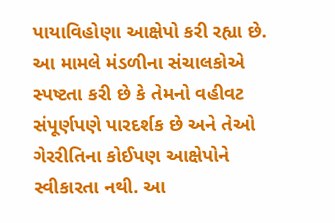પાયાવિહોણા આક્ષેપો કરી રહ્યા છે. આ મામલે મંડળીના સંચાલકોએ સ્પષ્ટતા કરી છે કે તેમનો વહીવટ સંપૂર્ણપણે પારદર્શક છે અને તેઓ ગેરરીતિના કોઈપણ આક્ષેપોને સ્વીકારતા નથી. આ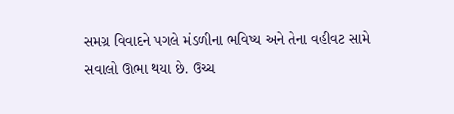સમગ્ર વિવાદને પગલે મંડળીના ભવિષ્ય અને તેના વહીવટ સામે સવાલો ઊભા થયા છે. ઉચ્ચ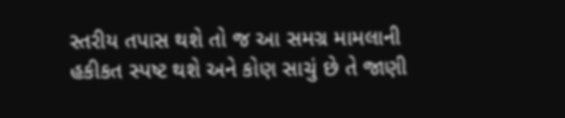સ્તરીય તપાસ થશે તો જ આ સમગ્ર મામલાની હકીકત સ્પષ્ટ થશે અને કોણ સાચું છે તે જાણી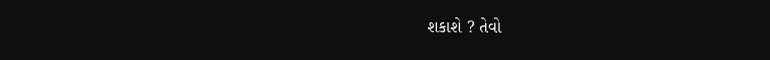શકાશે ? તેવો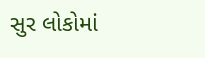સુર લોકોમાં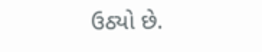ઉઠ્યો છે.